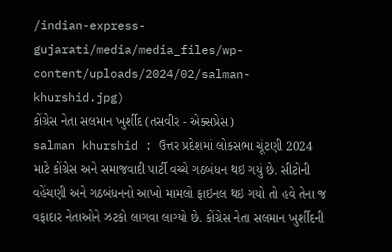/indian-express-gujarati/media/media_files/wp-content/uploads/2024/02/salman-khurshid.jpg)
કોંગ્રેસ નેતા સલમાન ખુર્શીદ (તસવીર - એક્સપ્રેસ)
salman khurshid : ઉત્તર પ્રદેશમાં લોકસભા ચૂંટણી 2024 માટે કોંગ્રેસ અને સમાજવાદી પાર્ટી વચ્ચે ગઠબંધન થઇ ગયું છે. સીટોની વહેંચણી અને ગઠબંધનનો આખો મામલો ફાઇનલ થઇ ગયો તો હવે તેના જ વફાદાર નેતાઓને ઝટકો લાગવા લાગ્યો છે. કોંગ્રેસ નેતા સલમાન ખુર્શીદની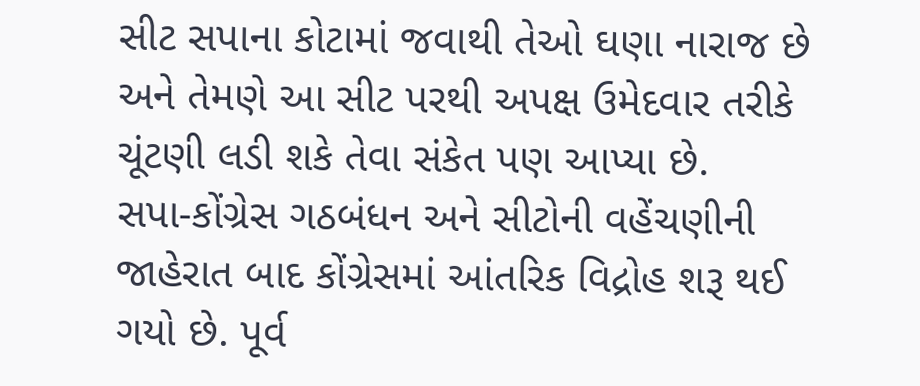સીટ સપાના કોટામાં જવાથી તેઓ ઘણા નારાજ છે અને તેમણે આ સીટ પરથી અપક્ષ ઉમેદવાર તરીકે ચૂંટણી લડી શકે તેવા સંકેત પણ આપ્યા છે.
સપા-કોંગ્રેસ ગઠબંધન અને સીટોની વહેંચણીની જાહેરાત બાદ કોંગ્રેસમાં આંતરિક વિદ્રોહ શરૂ થઈ ગયો છે. પૂર્વ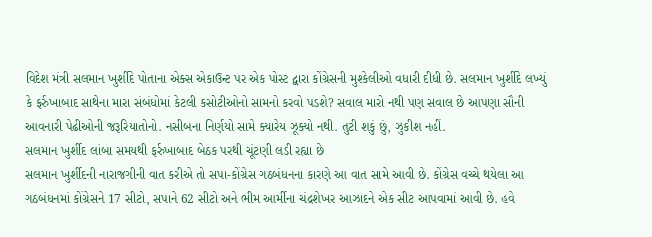વિદેશ મંત્રી સલમાન ખુર્શીદે પોતાના એક્સ એકાઉન્ટ પર એક પોસ્ટ દ્વારા કોંગ્રેસની મુશ્કેલીઓ વધારી દીધી છે. સલમાન ખુર્શીદે લખ્યું કે ફર્રુખાબાદ સાથેના મારા સંબંધોમાં કેટલી કસોટીઓનો સામનો કરવો પડશે? સવાલ મારો નથી પણ સવાલ છે આપણા સૌની આવનારી પેઢીઓની જરૂરિયાતોનો. નસીબના નિર્ણયો સામે ક્યારેય ઝૂક્યો નથી. તુટી શકું છું, ઝુકીશ નહીં.
સલમાન ખુર્શીદ લાંબા સમયથી ફર્રુખાબાદ બેઠક પરથી ચૂંટણી લડી રહ્યા છે
સલમાન ખુર્શીદની નારાજગીની વાત કરીએ તો સપા-કોંગ્રેસ ગઠબંધનના કારણે આ વાત સામે આવી છે. કોંગ્રેસ વચ્ચે થયેલા આ ગઠબંધનમાં કોંગ્રેસને 17 સીટો, સપાને 62 સીટો અને ભીમ આર્મીના ચંદ્રશેખર આઝાદને એક સીટ આપવામાં આવી છે. હવે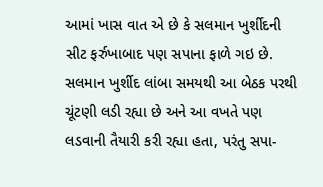આમાં ખાસ વાત એ છે કે સલમાન ખુર્શીદની સીટ ફર્રુખાબાદ પણ સપાના ફાળે ગઇ છે. સલમાન ખુર્શીદ લાંબા સમયથી આ બેઠક પરથી ચૂંટણી લડી રહ્યા છે અને આ વખતે પણ લડવાની તૈયારી કરી રહ્યા હતા, પરંતુ સપા-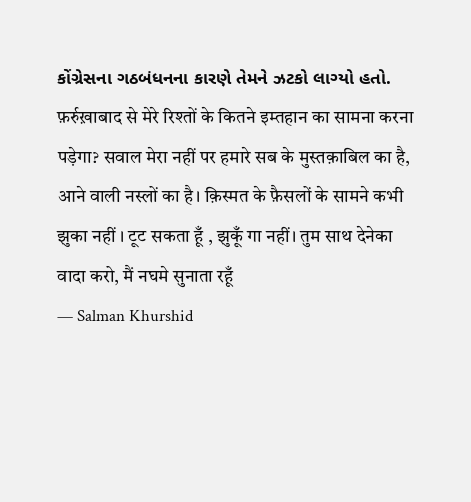કોંગ્રેસના ગઠબંધનના કારણે તેમને ઝટકો લાગ્યો હતો.
फ़र्रुख़ाबाद से मेरे रिश्तों के कितने इम्तहान का सामना करना पड़ेगा? सवाल मेरा नहीं पर हमारे सब के मुस्तक़ाबिल का है, आने वाली नस्लों का है। क़िस्मत के फ़ैसलों के सामने कभी झुका नहीं । टूट सकता हूँ , झुकूँ गा नहीं। तुम साथ देनेका वादा करो, मैं नघमे सुनाता रहूँ
— Salman Khurshid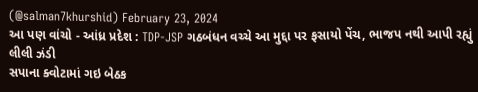(@salman7khurshid) February 23, 2024
આ પણ વાંચો - આંધ્ર પ્રદેશ : TDP-JSP ગઠબંધન વચ્ચે આ મુદ્દા પર ફસાયો પેંચ, ભાજપ નથી આપી રહ્યું લીલી ઝંડી
સપાના ક્વોટામાં ગઇ બેઠક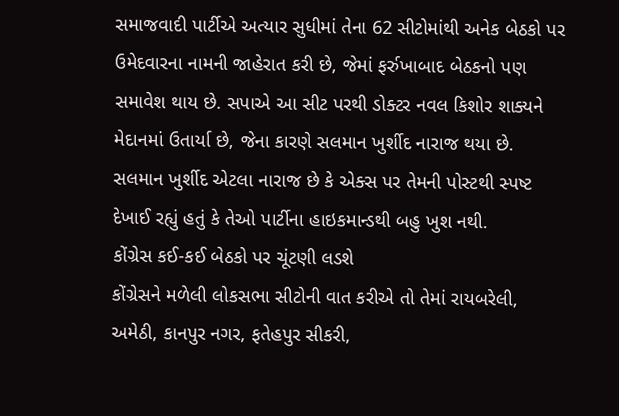સમાજવાદી પાર્ટીએ અત્યાર સુધીમાં તેના 62 સીટોમાંથી અનેક બેઠકો પર ઉમેદવારના નામની જાહેરાત કરી છે, જેમાં ફર્રુખાબાદ બેઠકનો પણ સમાવેશ થાય છે. સપાએ આ સીટ પરથી ડોક્ટર નવલ કિશોર શાક્યને મેદાનમાં ઉતાર્યા છે, જેના કારણે સલમાન ખુર્શીદ નારાજ થયા છે. સલમાન ખુર્શીદ એટલા નારાજ છે કે એક્સ પર તેમની પોસ્ટથી સ્પષ્ટ દેખાઈ રહ્યું હતું કે તેઓ પાર્ટીના હાઇકમાન્ડથી બહુ ખુશ નથી.
કોંગ્રેસ કઈ-કઈ બેઠકો પર ચૂંટણી લડશે
કોંગ્રેસને મળેલી લોકસભા સીટોની વાત કરીએ તો તેમાં રાયબરેલી, અમેઠી, કાનપુર નગર, ફતેહપુર સીકરી,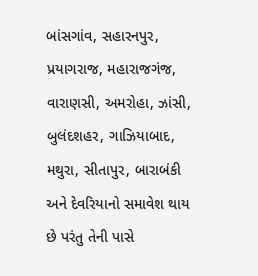બાંસગાંવ, સહારનપુર, પ્રયાગરાજ, મહારાજગંજ, વારાણસી, અમરોહા, ઝાંસી, બુલંદશહર, ગાઝિયાબાદ, મથુરા, સીતાપુર, બારાબંકી અને દેવરિયાનો સમાવેશ થાય છે પરંતુ તેની પાસે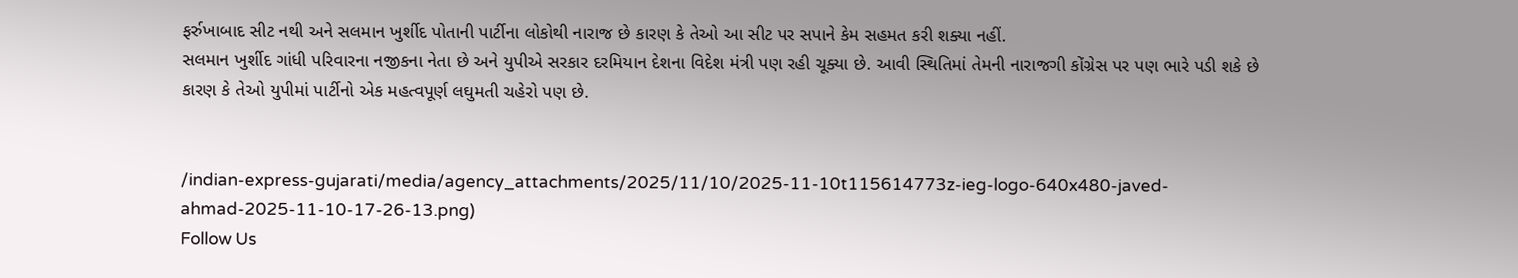ફર્રુખાબાદ સીટ નથી અને સલમાન ખુર્શીદ પોતાની પાર્ટીના લોકોથી નારાજ છે કારણ કે તેઓ આ સીટ પર સપાને કેમ સહમત કરી શક્યા નહીં.
સલમાન ખુર્શીદ ગાંધી પરિવારના નજીકના નેતા છે અને યુપીએ સરકાર દરમિયાન દેશના વિદેશ મંત્રી પણ રહી ચૂક્યા છે. આવી સ્થિતિમાં તેમની નારાજગી કોંગ્રેસ પર પણ ભારે પડી શકે છે કારણ કે તેઓ યુપીમાં પાર્ટીનો એક મહત્વપૂર્ણ લઘુમતી ચહેરો પણ છે.


/indian-express-gujarati/media/agency_attachments/2025/11/10/2025-11-10t115614773z-ieg-logo-640x480-javed-ahmad-2025-11-10-17-26-13.png)
Follow Us